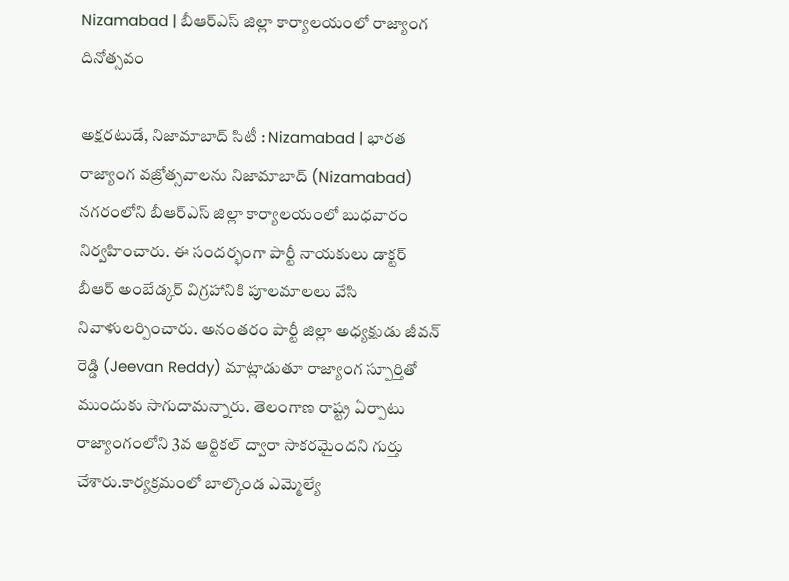Nizamabad | బీఆర్ఎస్ జిల్లా కార్యాలయంలో రాజ్యాంగ దినోత్సవం

అక్షరటుడే, నిజామాబాద్ సిటీ : Nizamabad | భారత రాజ్యాంగ వజ్రోత్సవాలను నిజామాబాద్ (Nizamabad) నగరంలోని బీఆర్ఎస్ జిల్లా కార్యాలయంలో బుధవారం నిర్వహించారు. ఈ సందర్భంగా పార్టీ నాయకులు డాక్టర్ బీఆర్ అంబేడ్కర్ విగ్రహానికి పూలమాలలు వేసి నివాళులర్పించారు. అనంతరం పార్టీ జిల్లా అధ్యక్షుడు జీవన్ రెడ్డి (Jeevan Reddy) మాట్లాడుతూ రాజ్యాంగ స్పూర్తితో ముందుకు సాగుదామన్నారు. తెలంగాణ రాష్ట్ర ఏర్పాటు రాజ్యాంగంలోని 3వ ఆర్టికల్ ద్వారా సాకరమైందని గుర్తు చేశారు.కార్యక్రమంలో బాల్కొండ ఎమ్మెల్యే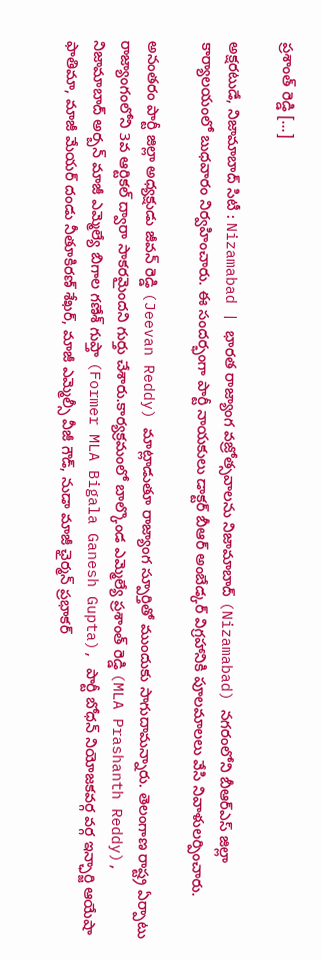ప్రశాంత్ రెడ్డి […]

అక్షరటుడే, నిజామాబాద్ సిటీ : Nizamabad | భారత రాజ్యాంగ వజ్రోత్సవాలను నిజామాబాద్ (Nizamabad) నగరంలోని బీఆర్ఎస్ జిల్లా కార్యాలయంలో బుధవారం నిర్వహించారు. ఈ సందర్భంగా పార్టీ నాయకులు డాక్టర్ బీఆర్ అంబేడ్కర్ విగ్రహానికి పూలమాలలు వేసి నివాళులర్పించారు.

అనంతరం పార్టీ జిల్లా అధ్యక్షుడు జీవన్ రెడ్డి (Jeevan Reddy) మాట్లాడుతూ రాజ్యాంగ స్పూర్తితో ముందుకు సాగుదామన్నారు. తెలంగాణ రాష్ట్ర ఏర్పాటు రాజ్యాంగంలోని 3వ ఆర్టికల్ ద్వారా సాకరమైందని గుర్తు చేశారు.కార్యక్రమంలో బాల్కొండ ఎమ్మెల్యే ప్రశాంత్ రెడ్డి (MLA Prashanth Reddy), నిజామాబాద్ అర్బన్ మాజీ ఎమ్మెల్యే బిగాల గణేశ్ గుప్తా (Former MLA Bigala Ganesh Gupta), పార్టీ బోధన్ నియోజకవర్గ వర్గ ఇన్ఛార్జి ఆయేషా ఫాతిమా, మాజీ మేయర్ దండు నీతూకిరణ్ శేఖర్, మాజీ ఎమ్మెల్సీ వీజీ గౌడ్, నుడా మాజీ ఛైర్మన్ ప్రభాకర్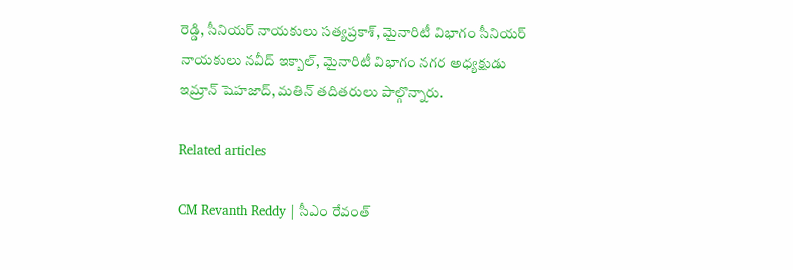రెడ్డి, సీనియర్ నాయకులు సత్యప్రకాశ్, మైనారిటీ విభాగం సీనియర్ నాయకులు నవీద్ ఇక్బాల్, మైనారిటీ విభాగం నగర అధ్యక్షుడు ఇమ్రాన్ షెహజాద్, మతిన్ తదితరులు పాల్గొన్నారు.

Related articles

CM Revanth Reddy | సీఎం రేవంత్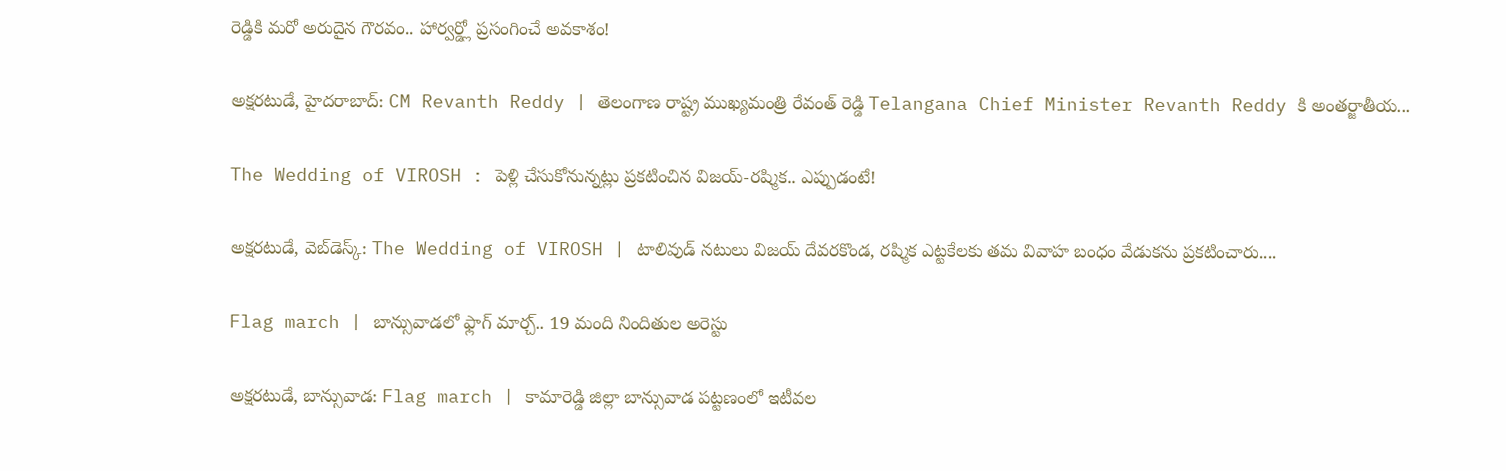రెడ్డికి మరో అరుదైన గౌరవం.. హార్వర్డ్లో ప్రసంగించే అవకాశం!

అక్షరటుడే, హైదరాబాద్: CM Revanth Reddy | తెలంగాణ రాష్ట్ర ముఖ్యమంత్రి రేవంత్ రెడ్డి Telangana Chief Minister Revanth Reddy కి అంతర్జాతీయ...

The Wedding of VIROSH : పెళ్లి చేసుకోనున్నట్లు ప్రకటించిన విజయ్-రష్మిక.. ఎప్పుడంటే!

అక్షరటుడే, వెబ్‌డెస్క్‌: The Wedding of VIROSH | టాలివుడ్ నటులు విజయ్ దేవరకొండ, రష్మిక ఎట్టకేలకు తమ వివాహ బంధం వేడుకను ప్రకటించారు....

Flag march | బాన్సువాడలో ఫ్లాగ్ మార్చ్.. 19 మంది నిందితుల అరెస్టు

అక్షరటుడే, బాన్సువాడ: Flag march | కామారెడ్డి జిల్లా బాన్సువాడ పట్టణంలో ఇటీవల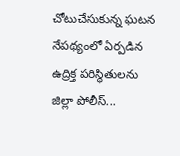చోటుచేసుకున్న ఘటన నేపథ్యంలో ఏర్పడిన ఉద్రిక్త పరిస్థితులను జిల్లా పోలీస్...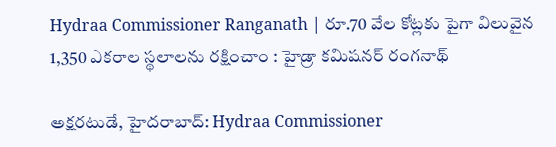Hydraa Commissioner Ranganath | రూ.70 వేల కోట్లకు పైగా విలువైన 1,350 ఎకరాల స్థలాలను రక్షించాం : హైడ్రా కమిషనర్ రంగనాథ్

అక్షరటుడే, హైదరాబాద్: Hydraa Commissioner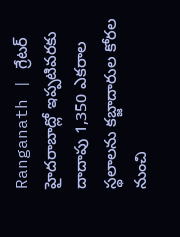Ranganath | గ్రేటర్ హైదరాబాద్లో ఇప్పటివరకు దాదాపు 1,350 ఎకరాల స్థలాలను కబ్జాదారుల కోరల నుంచి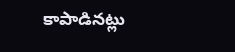కాపాడినట్లు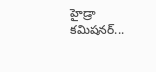హైడ్రా కమిషనర్...